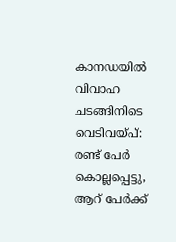കാനഡയില്‍ വിവാഹ ചടങ്ങിനിടെ വെടിവയ്പ്: രണ്ട് പേര്‍ കൊല്ലപ്പെട്ടു, ആറ് പേര്‍ക്ക്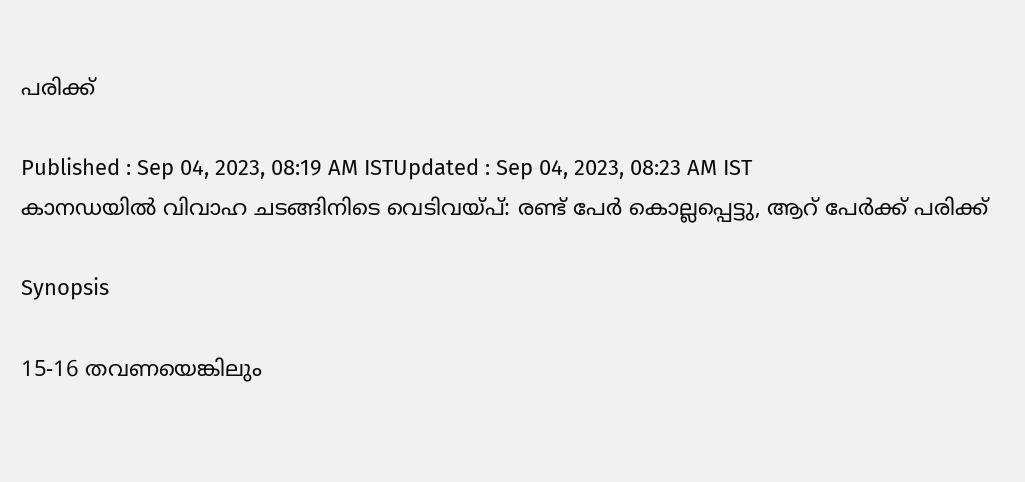പരിക്ക്

Published : Sep 04, 2023, 08:19 AM ISTUpdated : Sep 04, 2023, 08:23 AM IST
കാനഡയില്‍ വിവാഹ ചടങ്ങിനിടെ വെടിവയ്പ്: രണ്ട് പേര്‍ കൊല്ലപ്പെട്ടു, ആറ് പേര്‍ക്ക് പരിക്ക്

Synopsis

15-16 തവണയെങ്കിലും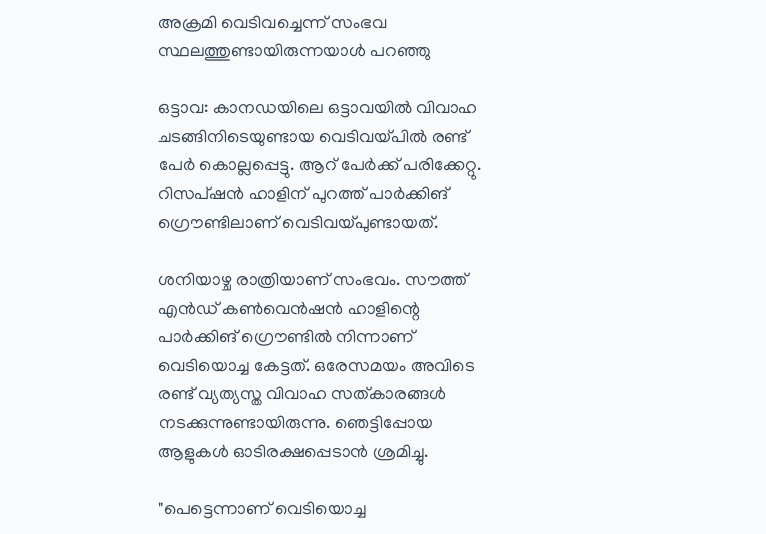അക്രമി വെടിവച്ചെന്ന് സംഭവ സ്ഥലത്തുണ്ടായിരുന്നയാള്‍ പറഞ്ഞു

ഒട്ടാവ: കാനഡയിലെ ഒട്ടാവയില്‍ വിവാഹ ചടങ്ങിനിടെയുണ്ടായ വെടിവയ്പില്‍ രണ്ട് പേര്‍ കൊല്ലപ്പെട്ടു. ആറ് പേര്‍ക്ക് പരിക്കേറ്റു. റിസപ്ഷൻ ഹാളിന് പുറത്ത് പാർക്കിങ് ഗ്രൌണ്ടിലാണ് വെടിവയ്പുണ്ടായത്.

ശനിയാഴ്ച രാത്രിയാണ് സംഭവം. സൗത്ത് എൻഡ് കൺവെൻഷൻ ഹാളിന്റെ പാർക്കിങ് ഗ്രൌണ്ടില്‍ നിന്നാണ് വെടിയൊച്ച കേട്ടത്. ഒരേസമയം അവിടെ രണ്ട് വ്യത്യസ്ത വിവാഹ സത്കാരങ്ങൾ നടക്കുന്നുണ്ടായിരുന്നു. ഞെട്ടിപ്പോയ ആളുകള്‍ ഓടിരക്ഷപ്പെടാന്‍ ശ്രമിച്ചു.

"പെട്ടെന്നാണ് വെടിയൊച്ച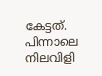കേട്ടത്. പിന്നാലെ നിലവിളി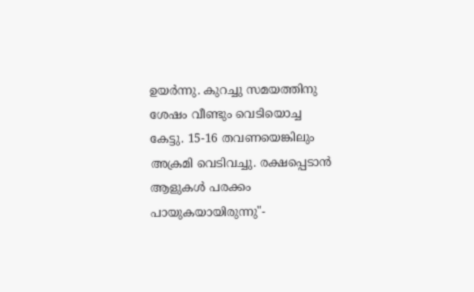ഉയര്‍ന്നു. കുറച്ചു സമയത്തിനു ശേഷം വീണ്ടും വെടിയൊച്ച കേട്ടു. 15-16 തവണയെങ്കിലും അക്രമി വെടിവച്ചു. രക്ഷപ്പെടാന്‍ ആളുകള്‍ പരക്കം പായുകയായിരുന്നു"-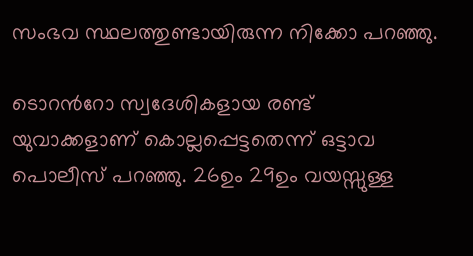സംഭവ സ്ഥലത്തുണ്ടായിരുന്ന നിക്കോ പറഞ്ഞു.

ടൊറന്‍റോ സ്വദേശികളായ രണ്ട് യുവാക്കളാണ് കൊല്ലപ്പെട്ടതെന്ന് ഒട്ടാവ പൊലീസ് പറഞ്ഞു. 26ഉം 29ഉം വയസ്സുള്ള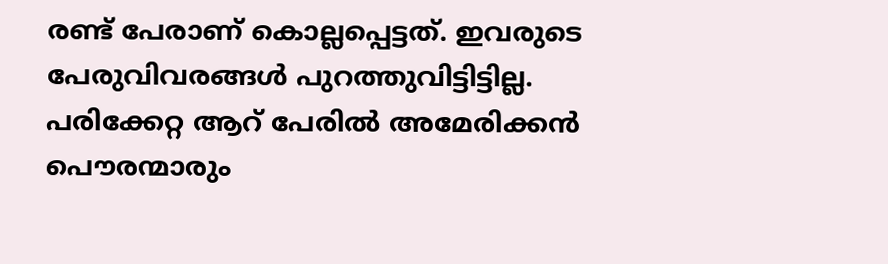രണ്ട് പേരാണ് കൊല്ലപ്പെട്ടത്. ഇവരുടെ പേരുവിവരങ്ങള്‍ പുറത്തുവിട്ടിട്ടില്ല. പരിക്കേറ്റ ആറ് പേരിൽ അമേരിക്കന്‍ പൌരന്മാരും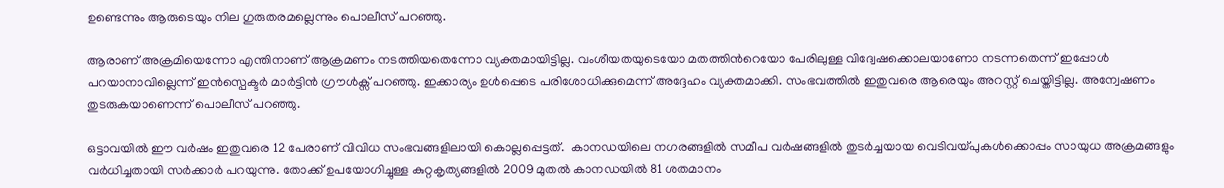ഉണ്ടെന്നും ആരുടെയും നില ഗുരുതരമല്ലെന്നും പൊലീസ് പറഞ്ഞു.

ആരാണ് അക്രമിയെന്നോ എന്തിനാണ് ആക്രമണം നടത്തിയതെന്നോ വ്യക്തമായിട്ടില്ല. വംശീയതയുടെയോ മതത്തിന്‍റെയോ പേരിലുള്ള വിദ്വേഷക്കൊലയാണോ നടന്നതെന്ന് ഇപ്പോള്‍ പറയാനാവില്ലെന്ന് ഇൻസ്പെക്ടർ മാർട്ടിൻ ഗ്രൗൾക്സ് പറഞ്ഞു. ഇക്കാര്യം ഉള്‍പ്പെടെ പരിശോധിക്കുമെന്ന് അദ്ദേഹം വ്യക്തമാക്കി. സംഭവത്തില്‍ ഇതുവരെ ആരെയും അറസ്റ്റ് ചെയ്തിട്ടില്ല. അന്വേഷണം തുടരുകയാണെന്ന് പൊലീസ് പറഞ്ഞു.

ഒട്ടാവയില്‍ ഈ വര്‍ഷം ഇതുവരെ 12 പേരാണ് വിവിധ സംഭവങ്ങളിലായി കൊല്ലപ്പെട്ടത്.  കാനഡയിലെ നഗരങ്ങളിൽ സമീപ വർഷങ്ങളിൽ തുടർച്ചയായ വെടിവയ്പുകൾക്കൊപ്പം സായുധ അക്രമങ്ങളും വര്‍ധിച്ചതായി സര്‍ക്കാര്‍ പറയുന്നു. തോക്ക് ഉപയോഗിച്ചുള്ള കുറ്റകൃത്യങ്ങളിൽ 2009 മുതൽ കാനഡയില്‍ 81 ശതമാനം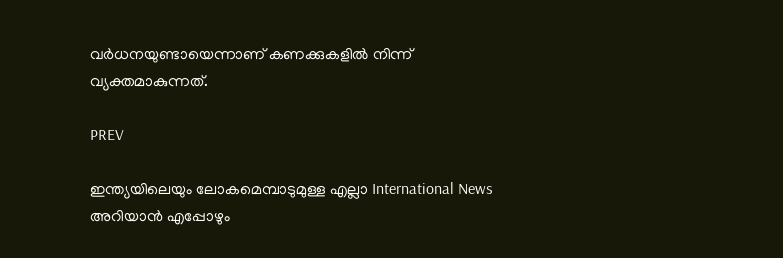വർധനയുണ്ടായെന്നാണ് കണക്കുകളില്‍ നിന്ന് വ്യക്തമാകുന്നത്.

PREV

ഇന്ത്യയിലെയും ലോകമെമ്പാടുമുള്ള എല്ലാ International News അറിയാൻ എപ്പോഴും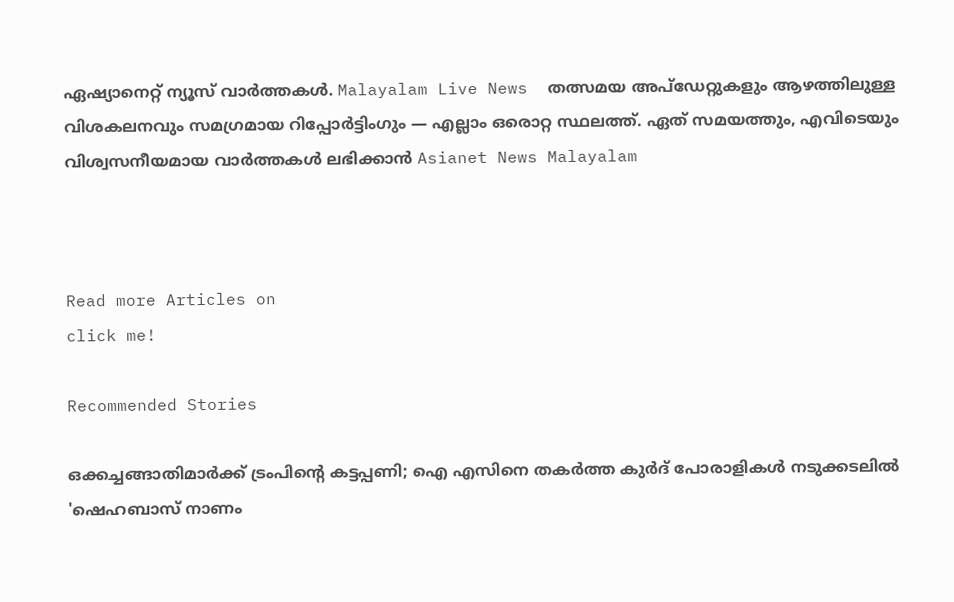ഏഷ്യാനെറ്റ് ന്യൂസ് വാർത്തകൾ. Malayalam Live News  തത്സമയ അപ്‌ഡേറ്റുകളും ആഴത്തിലുള്ള വിശകലനവും സമഗ്രമായ റിപ്പോർട്ടിംഗും — എല്ലാം ഒരൊറ്റ സ്ഥലത്ത്. ഏത് സമയത്തും, എവിടെയും വിശ്വസനീയമായ വാർത്തകൾ ലഭിക്കാൻ Asianet News Malayalam



Read more Articles on
click me!

Recommended Stories

ഒക്കച്ചങ്ങാതിമാര്‍ക്ക് ട്രംപിന്റെ കട്ടപ്പണി; ഐ എസിനെ തകര്‍ത്ത കുര്‍ദ് പോരാളികള്‍ നടുക്കടലില്‍
'ഷെഹബാസ് നാണം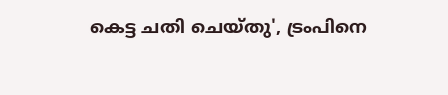കെട്ട ചതി ചെയ്തു', ട്രംപിനെ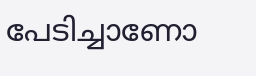പേടിച്ചാണോ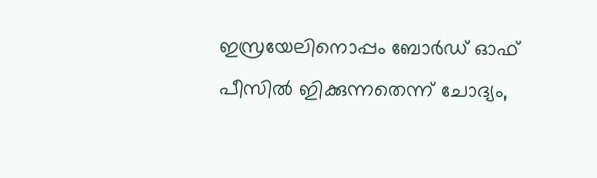ഇസ്രയേലിനൊപ്പം ബോർഡ് ഓഫ് പീസിൽ ഇിക്കുന്നതെന്ന് ചോദ്യം,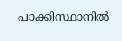പാക്കിസ്ഥാനിൽ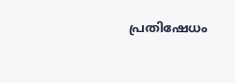പ്രതിഷേധം